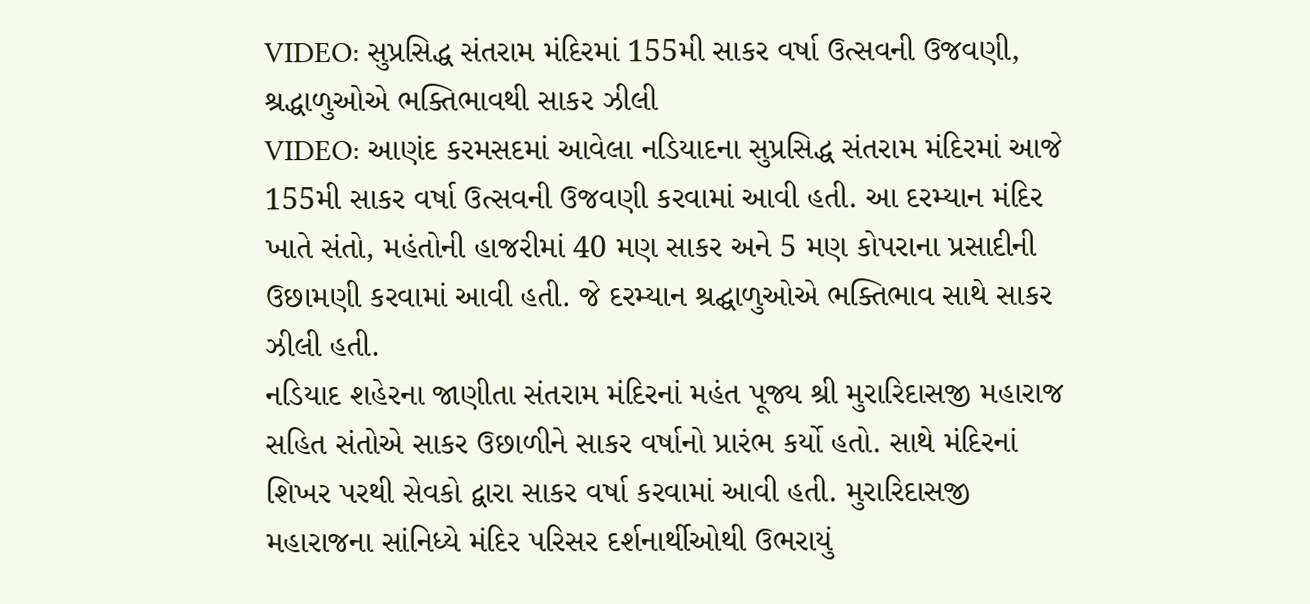VIDEO: સુપ્રસિદ્ધ સંતરામ મંદિરમાં 155મી સાકર વર્ષા ઉત્સવની ઉજવણી, શ્રદ્ધાળુઓએ ભક્તિભાવથી સાકર ઝીલી
VIDEO: આણંદ કરમસદમાં આવેલા નડિયાદના સુપ્રસિદ્ધ સંતરામ મંદિરમાં આજે 155મી સાકર વર્ષા ઉત્સવની ઉજવણી કરવામાં આવી હતી. આ દરમ્યાન મંદિર ખાતે સંતો, મહંતોની હાજરીમાં 40 મણ સાકર અને 5 મણ કોપરાના પ્રસાદીની ઉછામણી કરવામાં આવી હતી. જે દરમ્યાન શ્રદ્ઘાળુઓએ ભક્તિભાવ સાથે સાકર ઝીલી હતી.
નડિયાદ શહેરના જાણીતા સંતરામ મંદિરનાં મહંત પૂજ્ય શ્રી મુરારિદાસજી મહારાજ સહિત સંતોએ સાકર ઉછાળીને સાકર વર્ષાનો પ્રારંભ કર્યો હતો. સાથે મંદિરનાં શિખર પરથી સેવકો દ્વારા સાકર વર્ષા કરવામાં આવી હતી. મુરારિદાસજી મહારાજના સાંનિધ્યે મંદિર પરિસર દર્શનાર્થીઓથી ઉભરાયું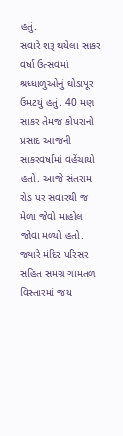હતું.
સવારે શરૂ થયેલા સાકર વર્ષા ઉત્સવમાં શ્રધ્ધાળુઓનું ઘોડાપૂર ઉમટયું હતું. 40 મણ સાકર તેમજ કોપરાનો પ્રસાદ આજની સાકરવર્ષામાં વહેંચાયો હતો. આજે સંતરામ રોડ પર સવારથી જ મેળા જેવો માહોલ જોવા મળ્યો હતો. જ્યારે મંદિર પરિસર સહિત સમગ્ર ગામતળ વિસ્તારમાં જય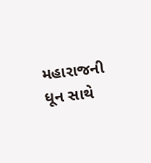મહારાજની ધૂન સાથે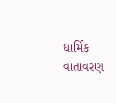ધાર્મિક વાતાવરણ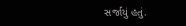સર્જાયું હતું.